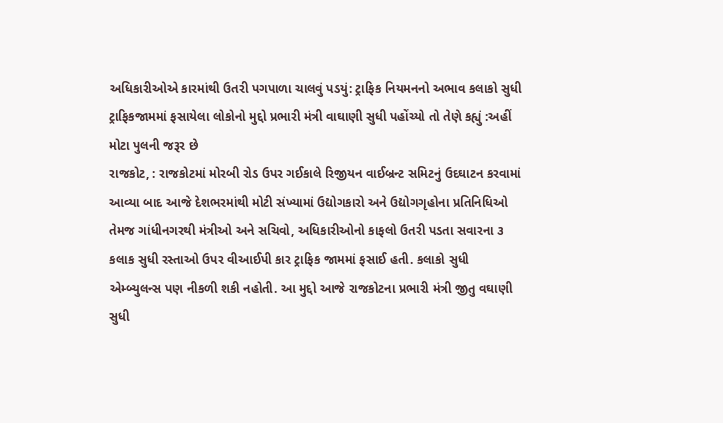અધિકારીઓએ કારમાંથી ઉતરી પગપાળા ચાલવું પડયું: ટ્રાફિક નિયમનનો અભાવ કલાકો સુધી ટ્રાફિકજામમાં ફસાયેલા લોકોનો મુદ્દો પ્રભારી મંત્રી વાઘાણી સુધી પહોંચ્યો તો તેણે કહ્યું :અહીં મોટા પુલની જરૂર છે
રાજકોટ, : રાજકોટમાં મોરબી રોડ ઉપર ગઈકાલે રિજીયન વાઈબ્રન્ટ સમિટનું ઉદઘાટન કરવામાં આવ્યા બાદ આજે દેશભરમાંથી મોટી સંખ્યામાં ઉદ્યોગકારો અને ઉદ્યોગગૃહોના પ્રતિનિધિઓ તેમજ ગાંધીનગરથી મંત્રીઓ અને સચિવો, અધિકારીઓનો કાફલો ઉતરી પડતા સવારના ૩ કલાક સુધી રસ્તાઓ ઉપર વીઆઈપી કાર ટ્રાફિક જામમાં ફસાઈ હતી. કલાકો સુધી એમ્બ્યુલન્સ પણ નીકળી શકી નહોતી. આ મુદ્દો આજે રાજકોટના પ્રભારી મંત્રી જીતુ વઘાણી સુધી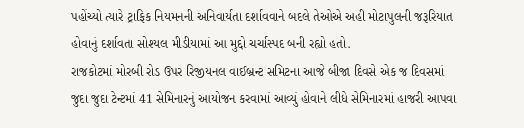પહોંચ્યો ત્યારે ટ્રાફિક નિયમનની અનિવાર્યતા દર્શાવવાને બદલે તેઓએ અહી મોટાપુલની જરૂરિયાત હોવાનું દર્શાવતા સોશ્યલ મીડીયામાં આ મુદ્દો ચર્ચાસ્પદ બની રહ્યો હતો.
રાજકોટમાં મોરબી રોડ ઉપર રિજીયનલ વાઈબ્રન્ટ સમિટના આજે બીજા દિવસે એક જ દિવસમાં જુદા જુદા ટેન્ટમાં 41 સેમિનારનું આયોજન કરવામાં આવ્યું હોવાને લીધે સેમિનારમાં હાજરી આપવા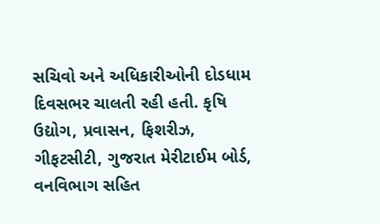સચિવો અને અધિકારીઓની દોડધામ દિવસભર ચાલતી રહી હતી. કૃષિ ઉદ્યોગ, પ્રવાસન, ફિશરીઝ, ગીફટસીટી, ગુજરાત મેરીટાઈમ બોર્ડ, વનવિભાગ સહિત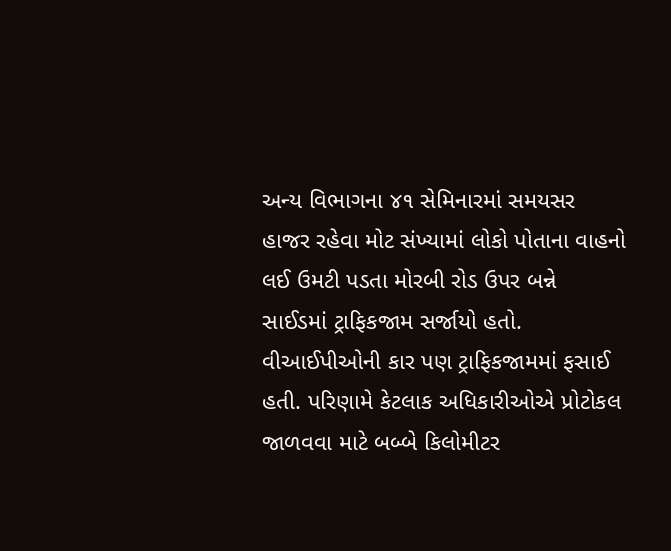અન્ય વિભાગના ૪૧ સેમિનારમાં સમયસર હાજર રહેવા મોટ સંખ્યામાં લોકો પોતાના વાહનો લઈ ઉમટી પડતા મોરબી રોડ ઉપર બન્ને સાઈડમાં ટ્રાફિકજામ સર્જાયો હતો. વીઆઈપીઓની કાર પણ ટ્રાફિકજામમાં ફસાઈ હતી. પરિણામે કેટલાક અધિકારીઓએ પ્રોટોકલ જાળવવા માટે બબ્બે કિલોમીટર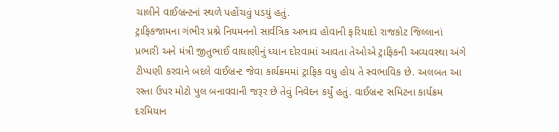ચાલીને વાઈબ્રન્ટનાં સ્થળે પહોંચવું પડયું હતું.
ટ્રાફિકજામના ગંભીર પ્રશ્ને નિયમનનો સાર્વત્રિક અભાવ હોવાની ફરિયાદો રાજકોટ જિલ્લાનાં પ્રભારી અને મંત્રી જીતુભાઈ વાઘાણીનું ધ્યાન દોરવામાં આવતા તેઓએ ટ્રાફિકની અવ્યવસ્થા અંગે ટીપ્પણી કરવાને બદલે વાઈબ્રન્ટ જેવા કાર્યક્રમમાં ટ્રાફિક વધુ હોય તે સ્વભાવિક છે. અલબત આ રસ્તા ઉપર મોટો પુલ બનાવવાની જરૂર છે તેવું નિવેદન કર્યું હતું. વાઈબ્રન્ટ સમિટના કાર્યક્રમ દરમિયાન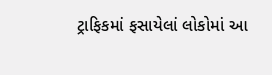ટ્રાફિકમાં ફસાયેલાં લોકોમાં આ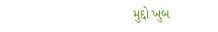મુદ્દો ખુબ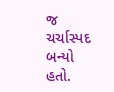જ ચર્ચાસ્પદ બન્યો હતો.